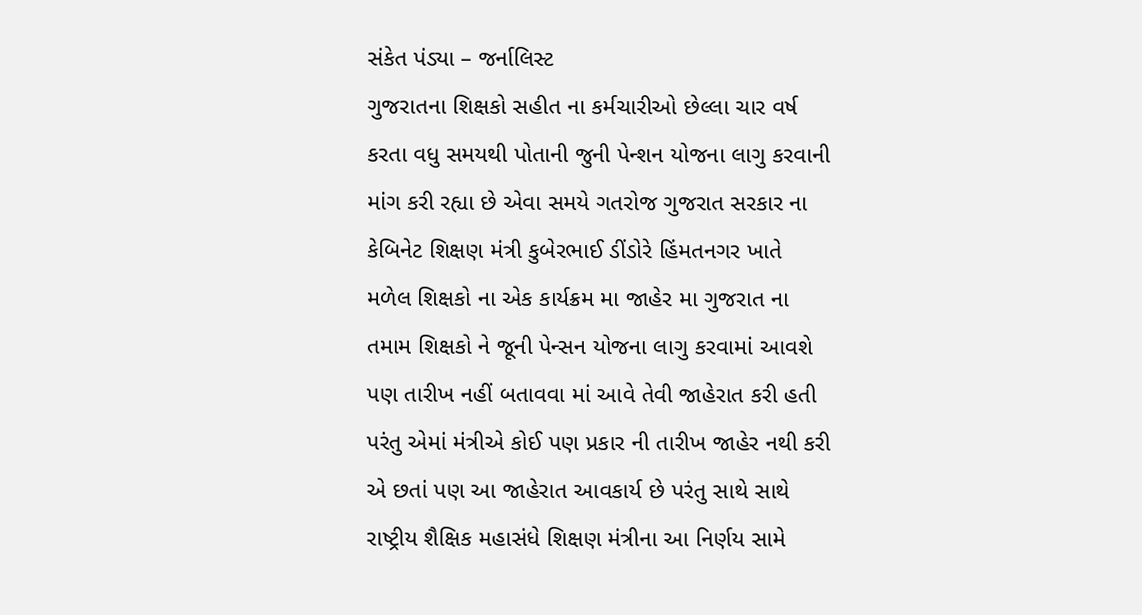સંકેત પંડ્યા – જર્નાલિસ્ટ
ગુજરાતના શિક્ષકો સહીત ના કર્મચારીઓ છેલ્લા ચાર વર્ષ કરતા વધુ સમયથી પોતાની જુની પેન્શન યોજના લાગુ કરવાની માંગ કરી રહ્યા છે એવા સમયે ગતરોજ ગુજરાત સરકાર ના કેબિનેટ શિક્ષણ મંત્રી કુબેરભાઈ ડીંડોરે હિંમતનગર ખાતે મળેલ શિક્ષકો ના એક કાર્યક્રમ મા જાહેર મા ગુજરાત ના તમામ શિક્ષકો ને જૂની પેન્સન યોજના લાગુ કરવામાં આવશે પણ તારીખ નહીં બતાવવા માં આવે તેવી જાહેરાત કરી હતી પરંતુ એમાં મંત્રીએ કોઈ પણ પ્રકાર ની તારીખ જાહેર નથી કરી એ છતાં પણ આ જાહેરાત આવકાર્ય છે પરંતુ સાથે સાથે રાષ્ટ્રીય શૈક્ષિક મહાસંધે શિક્ષણ મંત્રીના આ નિર્ણય સામે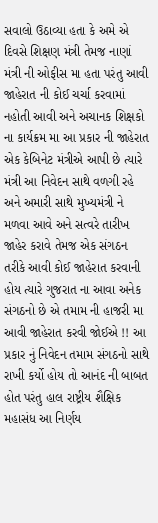સવાલો ઉઠાવ્યા હતા કે અમે એ દિવસે શિક્ષણ મંત્રી તેમજ નાણાં મંત્રી ની ઓફીસ મા હતા પરંતુ આવી જાહેરાત ની કોઈ ચર્ચા કરવામાં નહોતી આવી અને અચાનક શિક્ષકો ના કાર્યક્રમ મા આ પ્રકાર ની જાહેરાત એક કેબિનેટ મંત્રીએ આપી છે ત્યારે મંત્રી આ નિવેદન સાથે વળગી રહે અને અમારી સાથે મુખ્યમંત્રી ને મળવા આવે અને સત્વરે તારીખ જાહેર કરાવે તેમજ એક સંગઠન તરીકે આવી કોઈ જાહેરાત કરવાની હોય ત્યારે ગુજરાત ના આવા અનેક સંગઠનો છે એ તમામ ની હાજરી મા આવી જાહેરાત કરવી જોઈએ !! આ પ્રકાર નું નિવેદન તમામ સંગઠનો સાથે રાખી કર્યો હોય તો આનંદ ની બાબત હોત પરંતુ હાલ રાષ્ટ્રીય શૈક્ષિક મહાસંધ આ નિર્ણય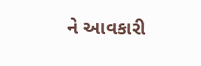ને આવકારી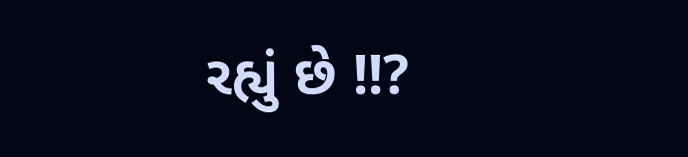રહ્યું છે !!?